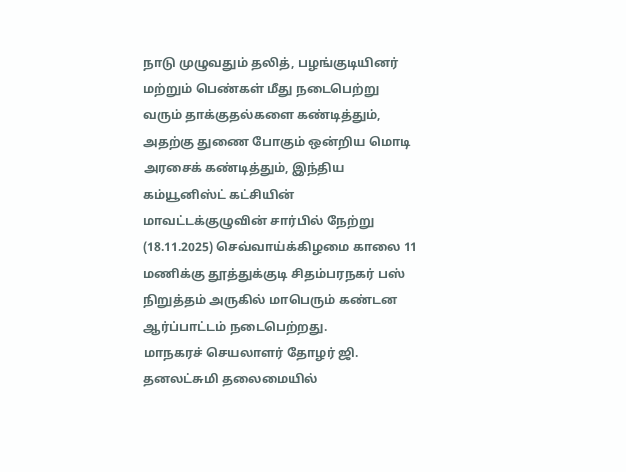நாடு முழுவதும் தலித், பழங்குடியினர் மற்றும் பெண்கள் மீது நடைபெற்று வரும் தாக்குதல்களை கண்டித்தும், அதற்கு துணை போகும் ஒன்றிய மொடி அரசைக் கண்டித்தும், இந்திய கம்யூனிஸ்ட் கட்சியின் மாவட்டக்குழுவின் சார்பில் நேற்று (18.11.2025) செவ்வாய்க்கிழமை காலை 11 மணிக்கு தூத்துக்குடி சிதம்பரநகர் பஸ் நிறுத்தம் அருகில் மாபெரும் கண்டன ஆர்ப்பாட்டம் நடைபெற்றது.
மாநகரச் செயலாளர் தோழர் ஜி. தனலட்சுமி தலைமையில்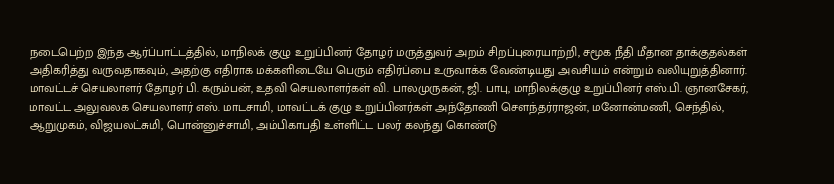நடைபெற்ற இந்த ஆர்ப்பாட்டத்தில், மாநிலக் குழு உறுப்பினர் தோழர் மருத்துவர் அறம் சிறப்புரையாற்றி, சமூக நீதி மீதான தாக்குதல்கள் அதிகரித்து வருவதாகவும், அதற்கு எதிராக மக்களிடையே பெரும் எதிர்ப்பை உருவாக்க வேண்டியது அவசியம் என்றும் வலியுறுத்தினார்.
மாவட்டச் செயலாளர் தோழர் பி. கரும்பன், உதவி செயலாளர்கள் வி. பாலமுருகன், ஜி. பாபு, மாநிலக்குழு உறுப்பினர் எஸ்.பி. ஞானசேகர், மாவட்ட அலுவலக செயலாளர் எஸ். மாடசாமி, மாவட்டக் குழு உறுப்பினர்கள் அந்தோணி சௌந்தர்ராஜன், மனோன்மணி, செந்தில், ஆறுமுகம், விஜயலட்சுமி, பொன்னுச்சாமி, அம்பிகாபதி உள்ளிட்ட பலர் கலந்து கொண்டு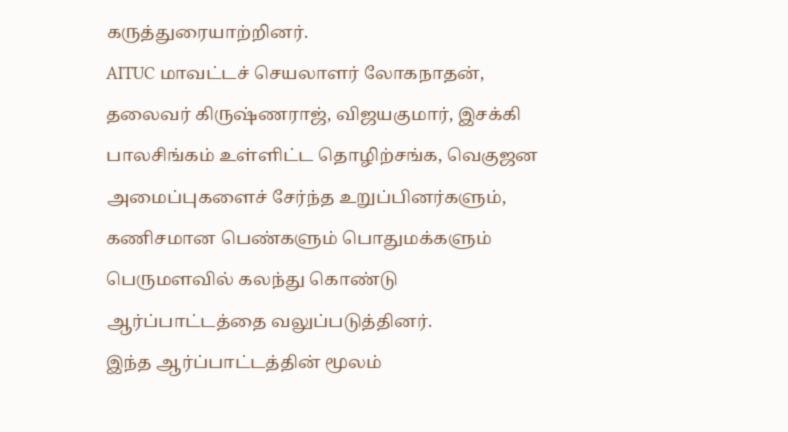கருத்துரையாற்றினர்.
AITUC மாவட்டச் செயலாளர் லோகநாதன், தலைவர் கிருஷ்ணராஜ், விஜயகுமார், இசக்கி பாலசிங்கம் உள்ளிட்ட தொழிற்சங்க, வெகுஜன அமைப்புகளைச் சேர்ந்த உறுப்பினர்களும், கணிசமான பெண்களும் பொதுமக்களும் பெருமளவில் கலந்து கொண்டு ஆர்ப்பாட்டத்தை வலுப்படுத்தினர்.
இந்த ஆர்ப்பாட்டத்தின் மூலம்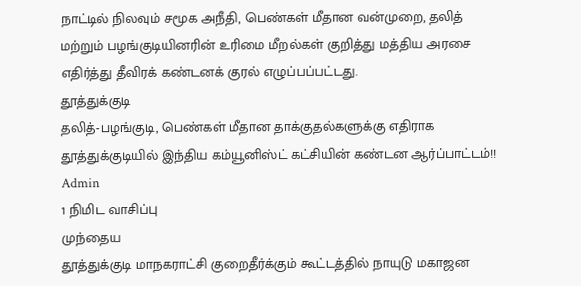நாட்டில் நிலவும் சமூக அநீதி, பெண்கள் மீதான வன்முறை, தலித் மற்றும் பழங்குடியினரின் உரிமை மீறல்கள் குறித்து மத்திய அரசை எதிர்த்து தீவிரக் கண்டனக் குரல் எழுப்பப்பட்டது.
தூத்துக்குடி
தலித்-பழங்குடி, பெண்கள் மீதான தாக்குதல்களுக்கு எதிராக தூத்துக்குடியில் இந்திய கம்யூனிஸ்ட் கட்சியின் கண்டன ஆர்ப்பாட்டம்!!
Admin
1 நிமிட வாசிப்பு
முந்தைய
தூத்துக்குடி மாநகராட்சி குறைதீர்க்கும் கூட்டத்தில் நாயுடு மகாஜன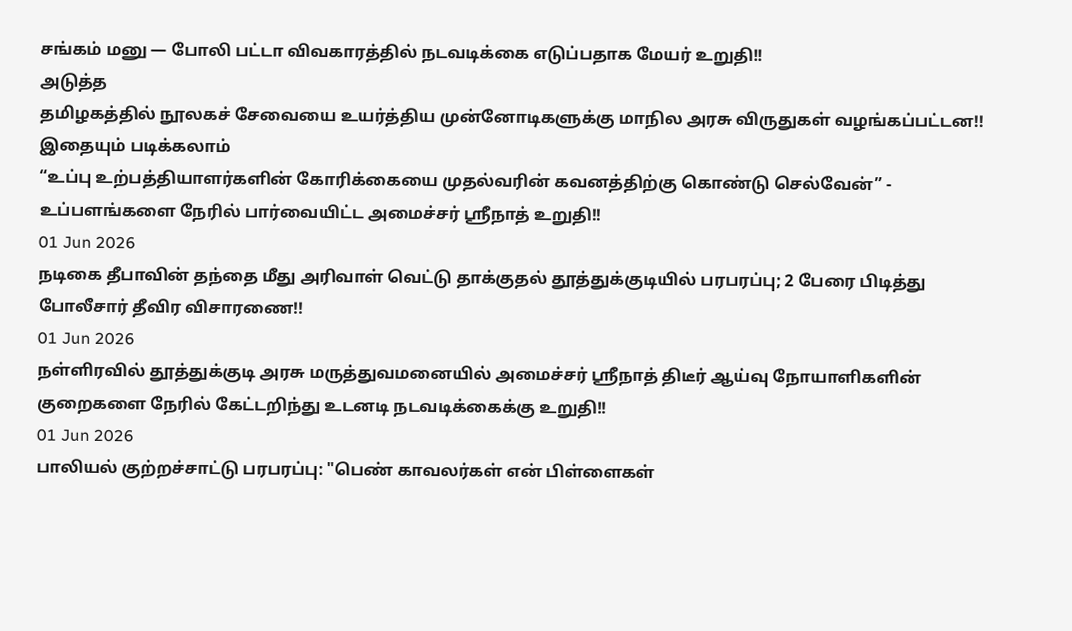சங்கம் மனு — போலி பட்டா விவகாரத்தில் நடவடிக்கை எடுப்பதாக மேயர் உறுதி!!
அடுத்த
தமிழகத்தில் நூலகச் சேவையை உயர்த்திய முன்னோடிகளுக்கு மாநில அரசு விருதுகள் வழங்கப்பட்டன!!
இதையும் படிக்கலாம்
“உப்பு உற்பத்தியாளர்களின் கோரிக்கையை முதல்வரின் கவனத்திற்கு கொண்டு செல்வேன்” - உப்பளங்களை நேரில் பார்வையிட்ட அமைச்சர் ஸ்ரீநாத் உறுதி!!
01 Jun 2026
நடிகை தீபாவின் தந்தை மீது அரிவாள் வெட்டு தாக்குதல் தூத்துக்குடியில் பரபரப்பு; 2 பேரை பிடித்து போலீசார் தீவிர விசாரணை!!
01 Jun 2026
நள்ளிரவில் தூத்துக்குடி அரசு மருத்துவமனையில் அமைச்சர் ஸ்ரீநாத் திடீர் ஆய்வு நோயாளிகளின் குறைகளை நேரில் கேட்டறிந்து உடனடி நடவடிக்கைக்கு உறுதி!!
01 Jun 2026
பாலியல் குற்றச்சாட்டு பரபரப்பு: "பெண் காவலர்கள் என் பிள்ளைகள்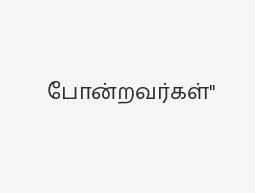போன்றவர்கள்"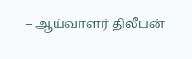– ஆய்வாளர் திலீபன்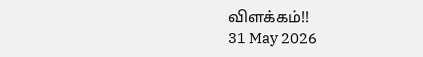விளக்கம்!!
31 May 2026